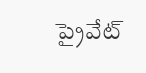ప్రైవేట్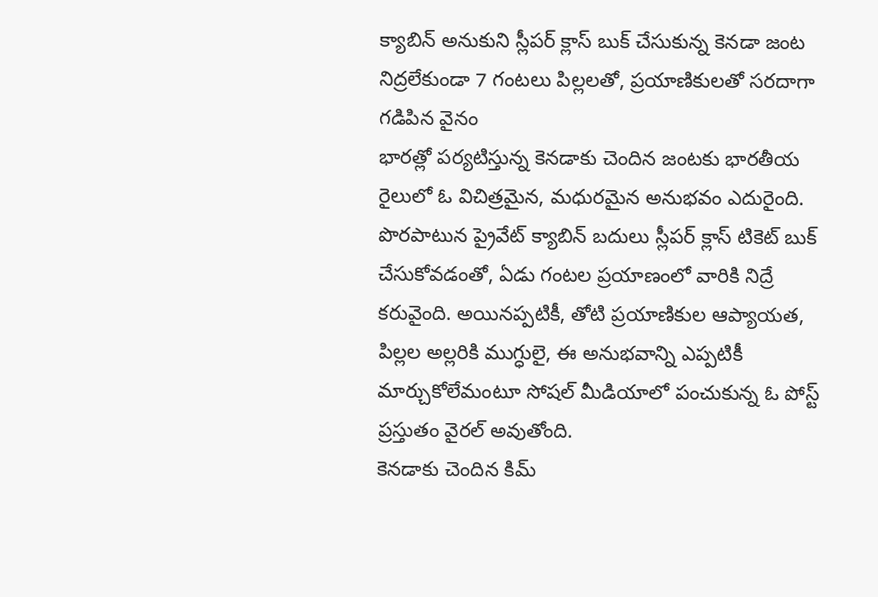క్యాబిన్ అనుకుని స్లీపర్ క్లాస్ బుక్ చేసుకున్న కెనడా జంట
నిద్రలేకుండా 7 గంటలు పిల్లలతో, ప్రయాణికులతో సరదాగా గడిపిన వైనం
భారత్లో పర్యటిస్తున్న కెనడాకు చెందిన జంటకు భారతీయ రైలులో ఓ విచిత్రమైన, మధురమైన అనుభవం ఎదురైంది. పొరపాటున ప్రైవేట్ క్యాబిన్ బదులు స్లీపర్ క్లాస్ టికెట్ బుక్ చేసుకోవడంతో, ఏడు గంటల ప్రయాణంలో వారికి నిద్రే కరువైంది. అయినప్పటికీ, తోటి ప్రయాణికుల ఆప్యాయత, పిల్లల అల్లరికి ముగ్ధులై, ఈ అనుభవాన్ని ఎప్పటికీ మార్చుకోలేమంటూ సోషల్ మీడియాలో పంచుకున్న ఓ పోస్ట్ ప్రస్తుతం వైరల్ అవుతోంది.
కెనడాకు చెందిన కిమ్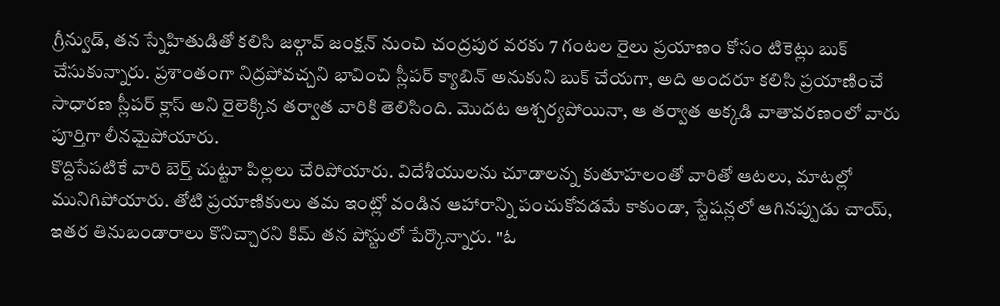గ్రీన్వుడ్, తన స్నేహితుడితో కలిసి జల్గావ్ జంక్షన్ నుంచి చంద్రపుర వరకు 7 గంటల రైలు ప్రయాణం కోసం టికెట్లు బుక్ చేసుకున్నారు. ప్రశాంతంగా నిద్రపోవచ్చని భావించి స్లీపర్ క్యాబిన్ అనుకుని బుక్ చేయగా, అది అందరూ కలిసి ప్రయాణించే సాధారణ స్లీపర్ క్లాస్ అని రైలెక్కిన తర్వాత వారికి తెలిసింది. మొదట ఆశ్చర్యపోయినా, ఆ తర్వాత అక్కడి వాతావరణంలో వారు పూర్తిగా లీనమైపోయారు.
కొద్దిసేపటికే వారి బెర్త్ చుట్టూ పిల్లలు చేరిపోయారు. విదేశీయులను చూడాలన్న కుతూహలంతో వారితో ఆటలు, మాటల్లో మునిగిపోయారు. తోటి ప్రయాణికులు తమ ఇంట్లో వండిన ఆహారాన్ని పంచుకోవడమే కాకుండా, స్టేషన్లలో ఆగినప్పుడు చాయ్, ఇతర తినుబండారాలు కొనిచ్చారని కిమ్ తన పోస్టులో పేర్కొన్నారు. "ఓ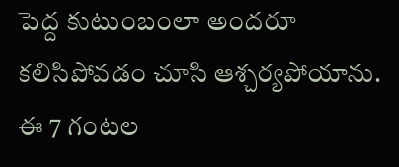పెద్ద కుటుంబంలా అందరూ కలిసిపోవడం చూసి ఆశ్చర్యపోయాను. ఈ 7 గంటల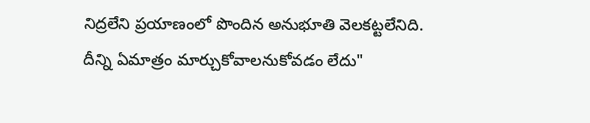నిద్రలేని ప్రయాణంలో పొందిన అనుభూతి వెలకట్టలేనిది. దీన్ని ఏమాత్రం మార్చుకోవాలనుకోవడం లేదు"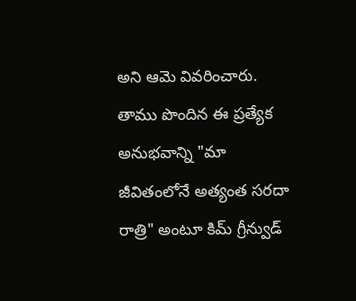అని ఆమె వివరించారు.
తాము పొందిన ఈ ప్రత్యేక అనుభవాన్ని "మా జీవితంలోనే అత్యంత సరదా రాత్రి" అంటూ కిమ్ గ్రీన్వుడ్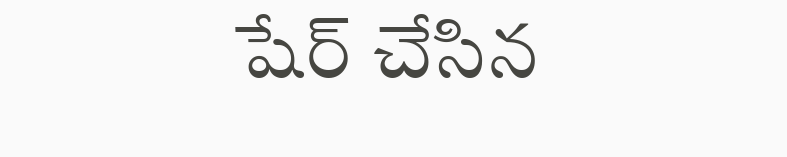షేర్ చేసిన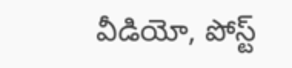వీడియో, పోస్ట్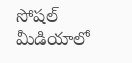సోషల్ మీడియాలో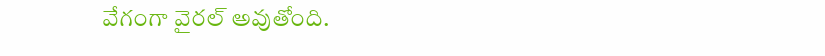వేగంగా వైరల్ అవుతోంది.